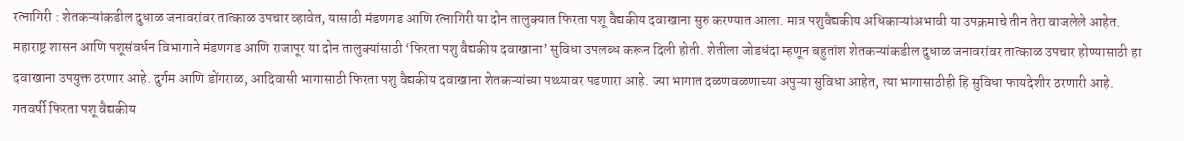रत्नागिरी : शेतकऱ्यांकडील दुधाळ जनावरांवर तात्काळ उपचार व्हावेत, यासाठी मंडणगड आणि रत्नागिरी या दोन तालुक्यात फिरता पशू वैद्यकीय दवाखाना सुरु करण्यात आला. मात्र पशुवैद्यकीय अधिकाऱ्यांअभावी या उपक्रमाचे तीन तेरा वाजलेले आहेत.
महाराष्ट्र शासन आणि पशूसंवर्धन विभागाने मंडणगड आणि राजापूर या दोन तालुक्यांसाठी ‘फिरता पशु वैद्यकीय दवाखाना’ सुविधा उपलब्ध करून दिली होती. शेतीला जोडधंदा म्हणून बहुतांश शेतकऱ्यांकडील दुधाळ जनावरांवर तात्काळ उपचार होण्यासाठी हा दवाखाना उपयुक्त ठरणार आहे. दुर्गम आणि डोंगराळ, आदिवासी भागासाठी फिरता पशु वैद्यकीय दवाखाना शेतकऱ्यांच्या पथ्थ्यावर पडणारा आहे. ज्या भागात दळणवळणाच्या अपुऱ्या सुविधा आहेत, त्या भागासाठीही हि सुविधा फायदेशीर ठरणारी आहे.
गतवर्षी फिरता पशू वैद्यकीय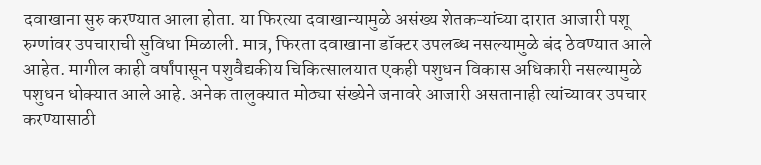दवाखाना सुरु करण्यात आला होता. या फिरत्या दवाखान्यामुळे असंख्य शेतकऱ्यांच्या दारात आजारी पशू रुग्णांवर उपचाराची सुविधा मिळाली. मात्र, फिरता दवाखाना डॉक्टर उपलब्ध नसल्यामुळे बंद ठेवण्यात आले आहेत. मागील काही वर्षांपासून पशुवैद्यकीय चिकित्सालयात एकही पशुधन विकास अधिकारी नसल्यामुळे पशुधन धोक्यात आले आहे. अनेक तालुक्यात मोठ्या संख्येने जनावरे आजारी असतानाही त्यांच्यावर उपचार करण्यासाठी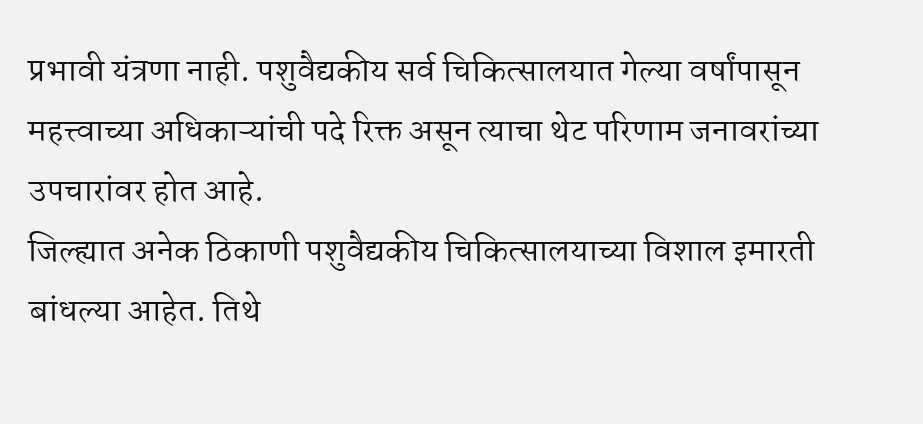प्रभावी यंत्रणा नाही. पशुवैद्यकीय सर्व चिकित्सालयात गेल्या वर्षांपासून महत्त्वाच्या अधिकाऱ्यांची पदे रिक्त असून त्याचा थेट परिणाम जनावरांच्या उपचारांवर होत आहे.
जिल्ह्यात अनेक ठिकाणी पशुवैद्यकीय चिकित्सालयाच्या विशाल इमारती बांधल्या आहेत. तिथे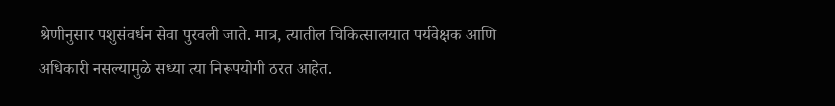श्रेणीनुसार पशुसंवर्धन सेवा पुरवली जाते. मात्र, त्यातील चिकित्सालयात पर्यवेक्षक आणि अधिकारी नसल्यामुळे सध्या त्या निरूपयोगी ठरत आहेत.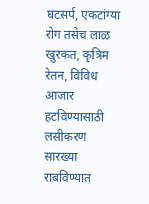घटसर्प, एकटांग्या रोग तसेच लाळ खुरकत, कृत्रिम रेतन, विविध आजार हटविण्यासाठी लसीकरण सारख्या राबविण्यात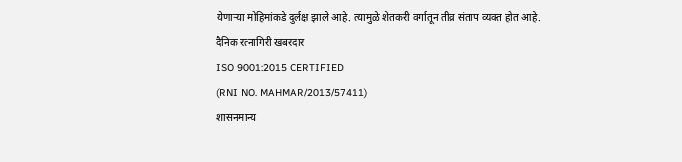येणाऱ्या मोहिमांकडे दुर्लक्ष झाले आहे. त्यामुळे शेतकरी वर्गातून तीव्र संताप व्यक्त होत आहे.
दैनिक रत्नागिरी खबरदार
ISO 9001:2015 CERTIFIED
(RNI NO. MAHMAR/2013/57411)
शासनमान्य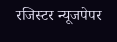रजिस्टर न्यूजपेपर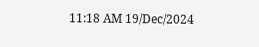11:18 AM 19/Dec/2024